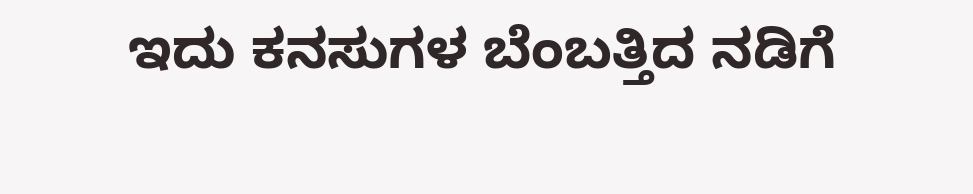ಇದು ಕನಸುಗಳ ಬೆಂಬತ್ತಿದ ನಡಿಗೆ‍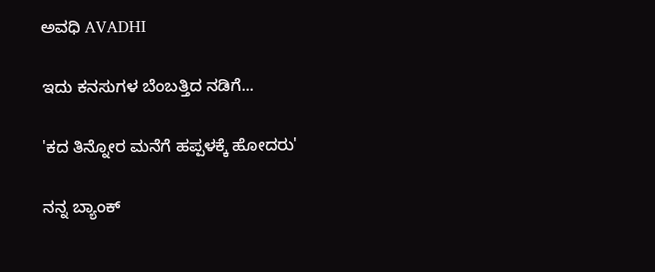ಅವಧಿ AVADHI

ಇದು ಕನಸುಗಳ ಬೆಂಬತ್ತಿದ ನಡಿಗೆ...

'ಕದ ತಿನ್ನೋರ ಮನೆಗೆ ಹಪ್ಪಳಕ್ಕೆ ಹೋದರು'

ನನ್ನ ಬ್ಯಾಂಕ್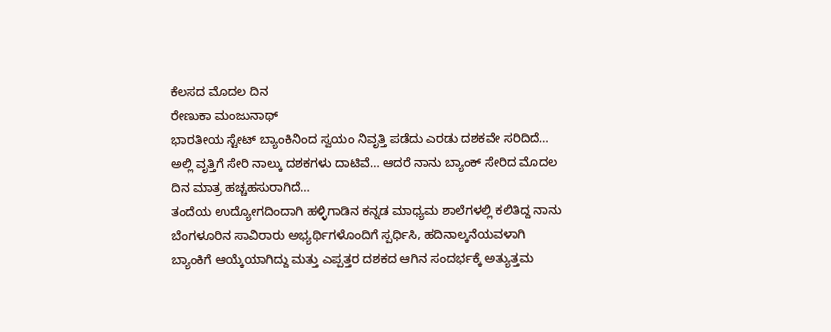ಕೆಲಸದ ಮೊದಲ ದಿನ
ರೇಣುಕಾ ಮಂಜುನಾಥ್
ಭಾರತೀಯ ಸ್ಟೇಟ್ ಬ್ಯಾಂಕಿನಿಂದ ಸ್ವಯಂ ನಿವೃತ್ತಿ ಪಡೆದು ಎರಡು ದಶಕವೇ ಸರಿದಿದೆ…
ಅಲ್ಲಿ ವೃತ್ತಿಗೆ ಸೇರಿ ನಾಲ್ಕು ದಶಕಗಳು ದಾಟಿವೆ… ಆದರೆ ನಾನು ಬ್ಯಾಂಕ್ ಸೇರಿದ ಮೊದಲ ದಿನ ಮಾತ್ರ ಹಚ್ಚಹಸುರಾಗಿದೆ…
ತಂದೆಯ ಉದ್ಯೋಗದಿಂದಾಗಿ ಹಳ್ಳಿಗಾಡಿನ ಕನ್ನಡ ಮಾಧ್ಯಮ ಶಾಲೆಗಳಲ್ಲಿ ಕಲಿತಿದ್ದ ನಾನು ಬೆಂಗಳೂರಿನ ಸಾವಿರಾರು ಅಭ್ಯರ್ಥಿಗಳೊಂದಿಗೆ ಸ್ಪರ್ಧಿಸಿ, ಹದಿನಾಲ್ಕನೆಯವಳಾಗಿ ಬ್ಯಾಂಕಿಗೆ ಆಯ್ಕೆಯಾಗಿದ್ದು ಮತ್ತು ಎಪ್ಪತ್ತರ ದಶಕದ ಆಗಿನ ಸಂದರ್ಭಕ್ಕೆ ಅತ್ಯುತ್ತಮ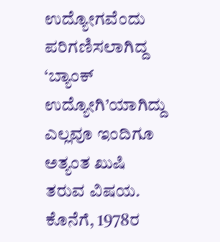ಉದ್ಯೋಗವೆಂದು ಪರಿಗಣಿಸಲಾಗಿದ್ದ ‘ಬ್ಯಾಂಕ್ ಉದ್ಯೋಗಿ’ಯಾಗಿದ್ದು ಎಲ್ಲವೂ ಇಂದಿಗೂ ಅತ್ಯಂತ ಖುಷಿ ತರುವ ವಿಷಯ.
ಕೊನೆಗೆ, 1978ರ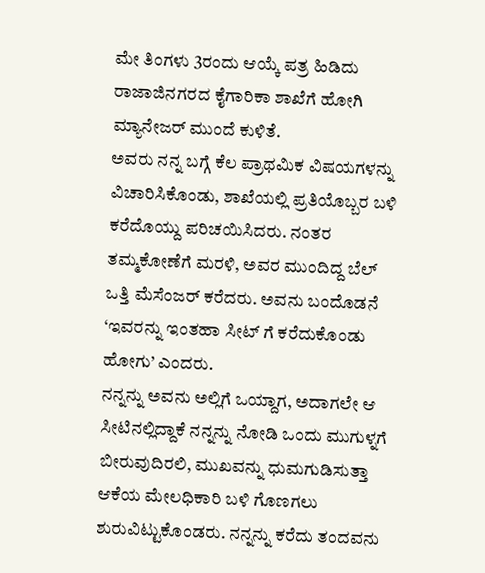ಮೇ ತಿಂಗಳು 3ರಂದು ಆಯ್ಕೆ ಪತ್ರ ಹಿಡಿದು ರಾಜಾಜಿನಗರದ ಕೈಗಾರಿಕಾ ಶಾಖೆಗೆ ಹೋಗಿ ಮ್ಯಾನೇಜರ್ ಮುಂದೆ ಕುಳಿತೆ.
ಅವರು ನನ್ನ ಬಗ್ಗೆ ಕೆಲ ಪ್ರಾಥಮಿಕ ವಿಷಯಗಳನ್ನು ವಿಚಾರಿಸಿಕೊಂಡು, ಶಾಖೆಯಲ್ಲಿ ಪ್ರತಿಯೊಬ್ಬರ ಬಳಿ ಕರೆದೊಯ್ದು ಪರಿಚಯಿಸಿದರು. ನಂತರ ತಮ್ಮಕೋಣೆಗೆ ಮರಳಿ, ಅವರ ಮುಂದಿದ್ದ ಬೆಲ್ ಒತ್ತಿ ಮೆಸೆಂಜರ್ ಕರೆದರು. ಅವನು ಬಂದೊಡನೆ ‘ಇವರನ್ನು ಇಂತಹಾ ಸೀಟ್ ಗೆ ಕರೆದುಕೊಂಡು ಹೋಗು’ ಎಂದರು.
ನನ್ನನ್ನು ಅವನು ಅಲ್ಲಿಗೆ ಒಯ್ದಾಗ, ಅದಾಗಲೇ ಆ ಸೀಟಿನಲ್ಲಿದ್ದಾಕೆ ನನ್ನನ್ನು ನೋಡಿ ಒಂದು ಮುಗುಳ್ನಗೆ ಬೀರುವುದಿರಲಿ, ಮುಖವನ್ನು ಧುಮಗುಡಿಸುತ್ತಾ ಆಕೆಯ ಮೇಲಧಿಕಾರಿ ಬಳಿ ಗೊಣಗಲು ಶುರುವಿಟ್ಟುಕೊಂಡರು. ನನ್ನನ್ನು ಕರೆದು ತಂದವನು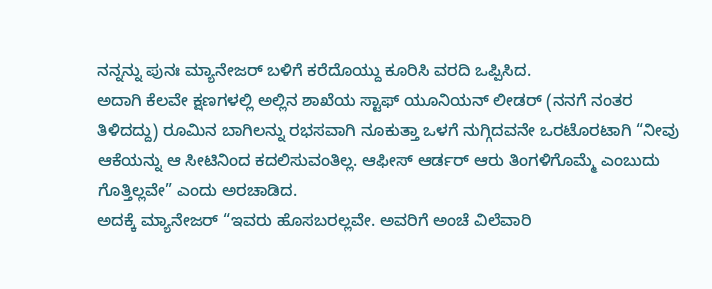ನನ್ನನ್ನು ಪುನಃ ಮ್ಯಾನೇಜರ್ ಬಳಿಗೆ ಕರೆದೊಯ್ದು ಕೂರಿಸಿ ವರದಿ ಒಪ್ಪಿಸಿದ.
ಅದಾಗಿ ಕೆಲವೇ ಕ್ಷಣಗಳಲ್ಲಿ ಅಲ್ಲಿನ ಶಾಖೆಯ ಸ್ಟಾಫ್ ಯೂನಿಯನ್ ಲೀಡರ್ (ನನಗೆ ನಂತರ ತಿಳಿದದ್ದು) ರೂಮಿನ ಬಾಗಿಲನ್ನು ರಭಸವಾಗಿ ನೂಕುತ್ತಾ ಒಳಗೆ ನುಗ್ಗಿದವನೇ ಒರಟೊರಟಾಗಿ “ನೀವು ಆಕೆಯನ್ನು ಆ ಸೀಟಿನಿಂದ ಕದಲಿಸುವಂತಿಲ್ಲ. ಆಫೀಸ್ ಆರ್ಡರ್ ಆರು ತಿಂಗಳಿಗೊಮ್ಮೆ ಎಂಬುದು ಗೊತ್ತಿಲ್ಲವೇ” ಎಂದು ಅರಚಾಡಿದ.
ಅದಕ್ಕೆ ಮ್ಯಾನೇಜರ್ “ಇವರು ಹೊಸಬರಲ್ಲವೇ. ಅವರಿಗೆ ಅಂಚೆ ವಿಲೆವಾರಿ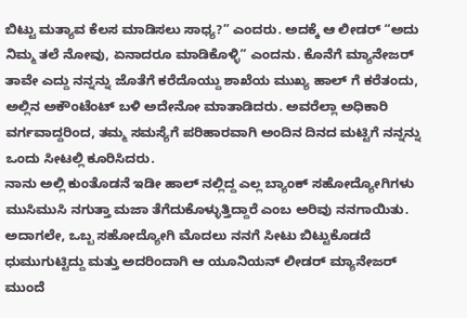ಬಿಟ್ಟು ಮತ್ಯಾವ ಕೆಲಸ ಮಾಡಿಸಲು ಸಾಧ್ಯ?” ಎಂದರು. ಅದಕ್ಕೆ ಆ ಲೀಡರ್ “ಅದು ನಿಮ್ಮ ತಲೆ ನೋವು, ಏನಾದರೂ ಮಾಡಿಕೊಳ್ಳಿ” ಎಂದನು. ಕೊನೆಗೆ ಮ್ಯಾನೇಜರ್ ತಾವೇ ಎದ್ದು ನನ್ನನ್ನು ಜೊತೆಗೆ ಕರೆದೊಯ್ದು ಶಾಖೆಯ ಮುಖ್ಯ ಹಾಲ್ ಗೆ ಕರೆತಂದು, ಅಲ್ಲಿನ ಅಕೌಂಟೆಂಟ್ ಬಳಿ ಅದೇನೋ ಮಾತಾಡಿದರು. ಅವರೆಲ್ಲಾ ಅಧಿಕಾರಿ ವರ್ಗವಾದ್ದರಿಂದ, ತಮ್ಮ ಸಮಸ್ಯೆಗೆ ಪರಿಹಾರವಾಗಿ ಅಂದಿನ ದಿನದ ಮಟ್ಟಿಗೆ ನನ್ನನ್ನು ಒಂದು ಸೀಟಲ್ಲಿ ಕೂರಿಸಿದರು.
ನಾನು ಅಲ್ಲಿ ಕುಂತೊಡನೆ ಇಡೀ ಹಾಲ್ ನಲ್ಲಿದ್ದ ಎಲ್ಲ ಬ್ಯಾಂಕ್ ಸಹೋದ್ಯೋಗಿಗಳು ಮುಸಿಮುಸಿ ನಗುತ್ತಾ ಮಜಾ ತೆಗೆದುಕೊಳ್ಳುತ್ತಿದ್ದಾರೆ ಎಂಬ ಅರಿವು ನನಗಾಯಿತು. ಅದಾಗಲೇ, ಒಬ್ಬ ಸಹೋದ್ಯೋಗಿ ಮೊದಲು ನನಗೆ ಸೀಟು ಬಿಟ್ಟುಕೊಡದೆ ಧುಮುಗುಟ್ಟಿದ್ದು ಮತ್ತು ಅದರಿಂದಾಗಿ ಆ ಯೂನಿಯನ್ ಲೀಡರ್ ಮ್ಯಾನೇಜರ್ ಮುಂದೆ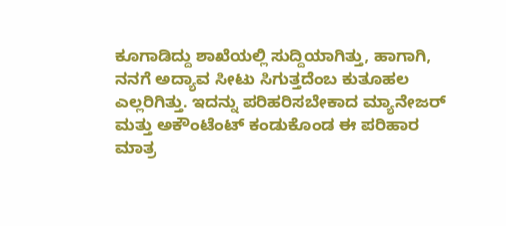ಕೂಗಾಡಿದ್ದು ಶಾಖೆಯಲ್ಲಿ ಸುದ್ದಿಯಾಗಿತ್ತು, ಹಾಗಾಗಿ, ನನಗೆ ಅದ್ಯಾವ ಸೀಟು ಸಿಗುತ್ತದೆಂಬ ಕುತೂಹಲ ಎಲ್ಲರಿಗಿತ್ತು. ಇದನ್ನು ಪರಿಹರಿಸಬೇಕಾದ ಮ್ಯಾನೇಜರ್ ಮತ್ತು ಅಕೌಂಟೆಂಟ್ ಕಂಡುಕೊಂಡ ಈ ಪರಿಹಾರ ಮಾತ್ರ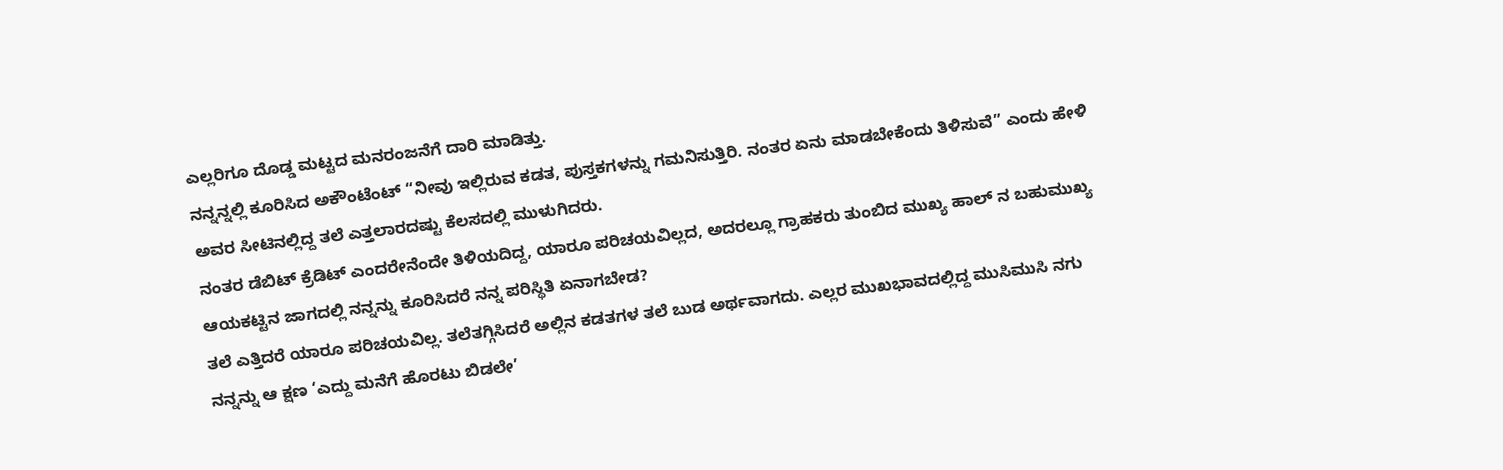ಎಲ್ಲರಿಗೂ ದೊಡ್ಡ ಮಟ್ಟದ ಮನರಂಜನೆಗೆ ದಾರಿ ಮಾಡಿತ್ತು.
ನನ್ನನ್ನಲ್ಲಿ ಕೂರಿಸಿದ ಅಕೌಂಟೆಂಟ್ “ನೀವು ಇಲ್ಲಿರುವ ಕಡತ, ಪುಸ್ತಕಗಳನ್ನು ಗಮನಿಸುತ್ತಿರಿ. ನಂತರ ಏನು ಮಾಡಬೇಕೆಂದು ತಿಳಿಸುವೆ” ಎಂದು ಹೇಳಿ ಅವರ ಸೀಟಿನಲ್ಲಿದ್ದ ತಲೆ ಎತ್ತಲಾರದಷ್ಟು ಕೆಲಸದಲ್ಲಿ ಮುಳುಗಿದರು.
ನಂತರ ಡೆಬಿಟ್ ಕ್ರೆಡಿಟ್ ಎಂದರೇನೆಂದೇ ತಿಳಿಯದಿದ್ದ, ಯಾರೂ ಪರಿಚಯವಿಲ್ಲದ, ಅದರಲ್ಲೂ ಗ್ರಾಹಕರು ತುಂಬಿದ ಮುಖ್ಯ ಹಾಲ್ ನ ಬಹುಮುಖ್ಯ ಆಯಕಟ್ಟಿನ ಜಾಗದಲ್ಲಿ ನನ್ನನ್ನು ಕೂರಿಸಿದರೆ ನನ್ನ ಪರಿಸ್ಥಿತಿ ಏನಾಗಬೇಡ?
ತಲೆ ಎತ್ತಿದರೆ ಯಾರೂ ಪರಿಚಯವಿಲ್ಲ. ತಲೆತಗ್ಗಿಸಿದರೆ ಅಲ್ಲಿನ ಕಡತಗಳ ತಲೆ ಬುಡ ಅರ್ಥವಾಗದು. ಎಲ್ಲರ ಮುಖಭಾವದಲ್ಲಿದ್ದ ಮುಸಿಮುಸಿ ನಗು ನನ್ನನ್ನು ಆ ಕ್ಷಣ ‘ಎದ್ದು ಮನೆಗೆ ಹೊರಟು ಬಿಡಲೇ’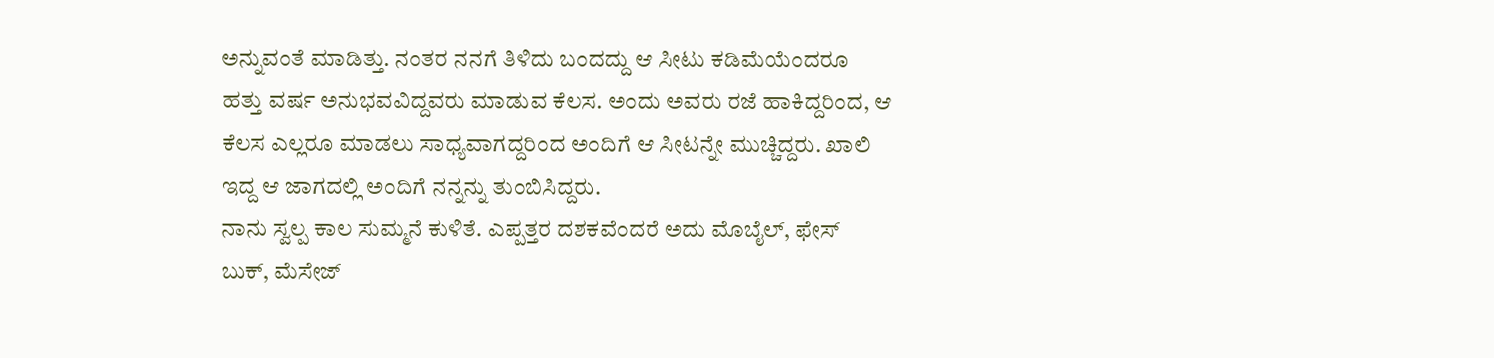ಅನ್ನುವಂತೆ ಮಾಡಿತ್ತು. ನಂತರ ನನಗೆ ತಿಳಿದು ಬಂದದ್ದು ಆ ಸೀಟು ಕಡಿಮೆಯೆಂದರೂ ಹತ್ತು ವರ್ಷ ಅನುಭವವಿದ್ದವರು ಮಾಡುವ ಕೆಲಸ. ಅಂದು ಅವರು ರಜೆ ಹಾಕಿದ್ದರಿಂದ, ಆ ಕೆಲಸ ಎಲ್ಲರೂ ಮಾಡಲು ಸಾಧ್ಯವಾಗದ್ದರಿಂದ ಅಂದಿಗೆ ಆ ಸೀಟನ್ನೇ ಮುಚ್ಚಿದ್ದರು. ಖಾಲಿ ಇದ್ದ ಆ ಜಾಗದಲ್ಲಿ ಅಂದಿಗೆ ನನ್ನನ್ನು ತುಂಬಿಸಿದ್ದರು.
ನಾನು ಸ್ವಲ್ಪ ಕಾಲ ಸುಮ್ಮನೆ ಕುಳಿತೆ. ಎಪ್ಪತ್ತರ ದಶಕವೆಂದರೆ ಅದು ಮೊಬೈಲ್, ಫೇಸ್ ಬುಕ್, ಮೆಸೇಜ್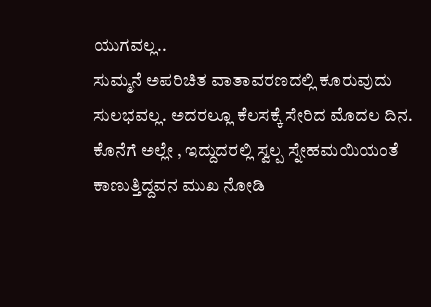ಯುಗವಲ್ಲ..
ಸುಮ್ಮನೆ ಅಪರಿಚಿತ ವಾತಾವರಣದಲ್ಲಿ ಕೂರುವುದು ಸುಲಭವಲ್ಲ. ಅದರಲ್ಲೂ ಕೆಲಸಕ್ಕೆ ಸೇರಿದ ಮೊದಲ ದಿನ. ಕೊನೆಗೆ ಅಲ್ಲೇ , ಇದ್ದುದರಲ್ಲಿ ಸ್ವಲ್ಪ ಸ್ನೇಹಮಯಿಯಂತೆ ಕಾಣುತ್ತಿದ್ದವನ ಮುಖ ನೋಡಿ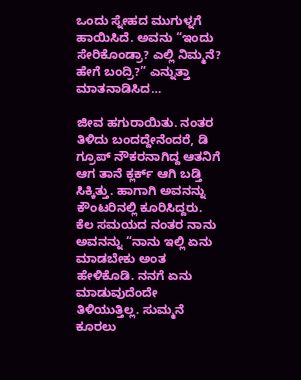ಒಂದು ಸ್ನೇಹದ ಮುಗುಳ್ನಗೆ ಹಾಯಿಸಿದೆ. ಅವನು “ಇಂದು ಸೇರಿಕೊಂಡ್ರಾ? ಎಲ್ಲಿ ನಿಮ್ಮನೆ? ಹೇಗೆ ಬಂದ್ರಿ?” ಎನ್ನುತ್ತಾ ಮಾತನಾಡಿಸಿದ…

ಜೀವ ಹಗುರಾಯಿತು. ನಂತರ ತಿಳಿದು ಬಂದದ್ದೇನೆಂದರೆ, ಡಿ ಗ್ರೂಪ್ ನೌಕರನಾಗಿದ್ದ ಆತನಿಗೆ ಆಗ ತಾನೆ ಕ್ಲರ್ಕ್ ಆಗಿ ಬಡ್ತಿ ಸಿಕ್ಕಿತ್ತು. ಹಾಗಾಗಿ ಅವನನ್ನು ಕೌಂಟರಿನಲ್ಲಿ ಕೂರಿಸಿದ್ದರು. ಕೆಲ ಸಮಯದ ನಂತರ ನಾನು ಅವನನ್ನು “ನಾನು ಇಲ್ಲಿ ಏನು ಮಾಡಬೇಕು ಅಂತ ಹೇಳಿಕೊಡಿ. ನನಗೆ ಏನು ಮಾಡುವುದೆಂದೇ ತಿಳಿಯುತ್ತಿಲ್ಲ. ಸುಮ್ಮನೆ ಕೂರಲು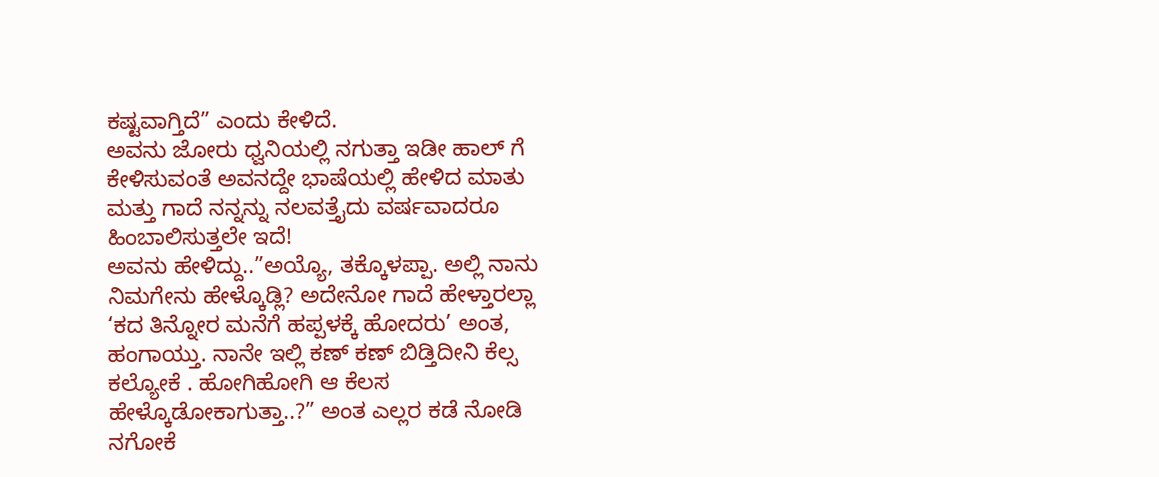ಕಷ್ಟವಾಗ್ತಿದೆ” ಎಂದು ಕೇಳಿದೆ.
ಅವನು ಜೋರು ಧ್ವನಿಯಲ್ಲಿ ನಗುತ್ತಾ ಇಡೀ ಹಾಲ್ ಗೆ ಕೇಳಿಸುವಂತೆ ಅವನದ್ದೇ ಭಾಷೆಯಲ್ಲಿ ಹೇಳಿದ ಮಾತು ಮತ್ತು ಗಾದೆ ನನ್ನನ್ನು ನಲವತ್ತೈದು ವರ್ಷವಾದರೂ ಹಿಂಬಾಲಿಸುತ್ತಲೇ ಇದೆ!
ಅವನು ಹೇಳಿದ್ದು..”ಅಯ್ಯೊ, ತಕ್ಕೊಳಪ್ಪಾ. ಅಲ್ಲಿ ನಾನು ನಿಮಗೇನು ಹೇಳ್ಕೊಡ್ಲಿ? ಅದೇನೋ ಗಾದೆ ಹೇಳ್ತಾರಲ್ಲಾ ‘ಕದ ತಿನ್ನೋರ ಮನೆಗೆ ಹಪ್ಪಳಕ್ಕೆ ಹೋದರು’ ಅಂತ, ಹಂಗಾಯ್ತು. ನಾನೇ ಇಲ್ಲಿ ಕಣ್ ಕಣ್ ಬಿಡ್ತಿದೀನಿ ಕೆಲ್ಸ ಕಲ್ಯೋಕೆ . ಹೋಗಿಹೋಗಿ ಆ ಕೆಲಸ ಹೇಳ್ಕೊಡೋಕಾಗುತ್ತಾ..?” ಅಂತ ಎಲ್ಲರ ಕಡೆ ನೋಡಿ ನಗೋಕೆ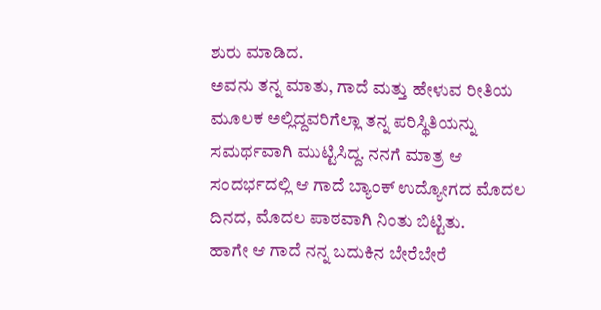ಶುರು ಮಾಡಿದ.
ಅವನು ತನ್ನ ಮಾತು, ಗಾದೆ ಮತ್ತು ಹೇಳುವ ರೀತಿಯ ಮೂಲಕ ಅಲ್ಲಿದ್ದವರಿಗೆಲ್ಲಾ ತನ್ನ ಪರಿಸ್ಥಿತಿಯನ್ನು ಸಮರ್ಥವಾಗಿ ಮುಟ್ಟಿಸಿದ್ದ. ನನಗೆ ಮಾತ್ರ ಆ ಸಂದರ್ಭದಲ್ಲಿ ಆ ಗಾದೆ ಬ್ಯಾಂಕ್ ಉದ್ಯೋಗದ ಮೊದಲ ದಿನದ, ಮೊದಲ ಪಾಠವಾಗಿ ನಿಂತು ಬಿಟ್ಟಿತು.
ಹಾಗೇ ಆ ಗಾದೆ ನನ್ನ ಬದುಕಿನ ಬೇರೆಬೇರೆ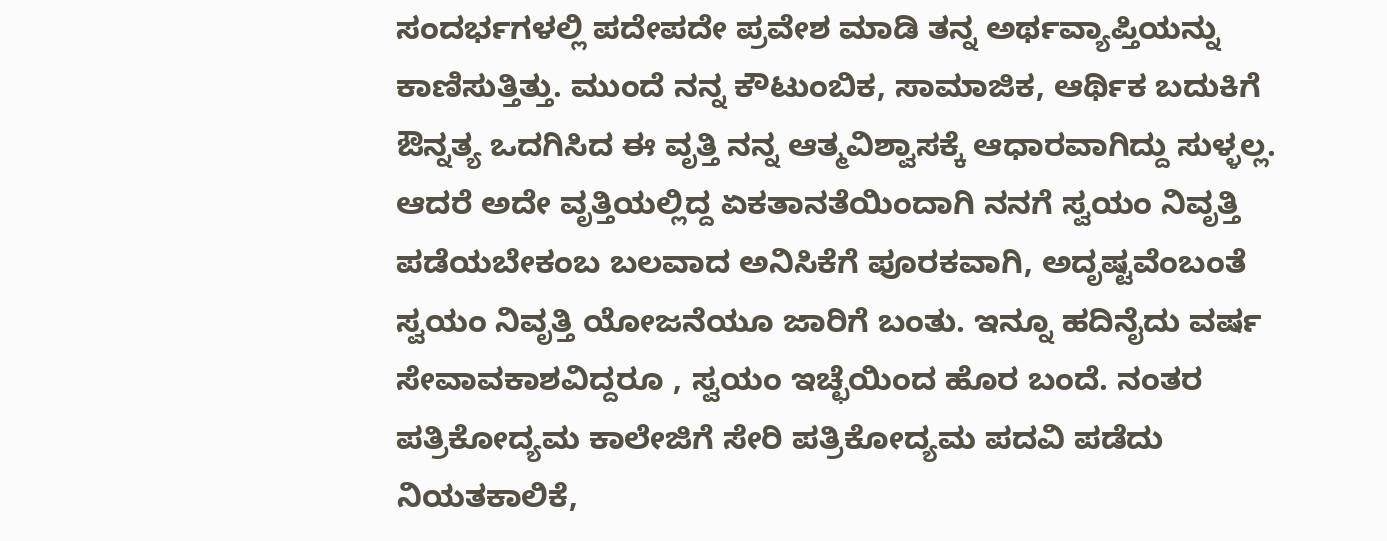ಸಂದರ್ಭಗಳಲ್ಲಿ ಪದೇಪದೇ ಪ್ರವೇಶ ಮಾಡಿ ತನ್ನ ಅರ್ಥವ್ಯಾಪ್ತಿಯನ್ನು ಕಾಣಿಸುತ್ತಿತ್ತು. ಮುಂದೆ ನನ್ನ ಕೌಟುಂಬಿಕ, ಸಾಮಾಜಿಕ, ಆರ್ಥಿಕ ಬದುಕಿಗೆ ಔನ್ನತ್ಯ ಒದಗಿಸಿದ ಈ ವೃತ್ತಿ ನನ್ನ ಆತ್ಮವಿಶ್ವಾಸಕ್ಕೆ ಆಧಾರವಾಗಿದ್ದು ಸುಳ್ಳಲ್ಲ. ಆದರೆ ಅದೇ ವೃತ್ತಿಯಲ್ಲಿದ್ದ ಏಕತಾನತೆಯಿಂದಾಗಿ ನನಗೆ ಸ್ವಯಂ ನಿವೃತ್ತಿ ಪಡೆಯಬೇಕಂಬ ಬಲವಾದ ಅನಿಸಿಕೆಗೆ ಪೂರಕವಾಗಿ, ಅದೃಷ್ಟವೆಂಬಂತೆ ಸ್ವಯಂ ನಿವೃತ್ತಿ ಯೋಜನೆಯೂ ಜಾರಿಗೆ ಬಂತು. ಇನ್ನೂ ಹದಿನೈದು ವರ್ಷ ಸೇವಾವಕಾಶವಿದ್ದರೂ , ಸ್ವಯಂ ಇಚ್ಛೆಯಿಂದ ಹೊರ ಬಂದೆ. ನಂತರ ಪತ್ರಿಕೋದ್ಯಮ ಕಾಲೇಜಿಗೆ ಸೇರಿ ಪತ್ರಿಕೋದ್ಯಮ ಪದವಿ ಪಡೆದು ನಿಯತಕಾಲಿಕೆ,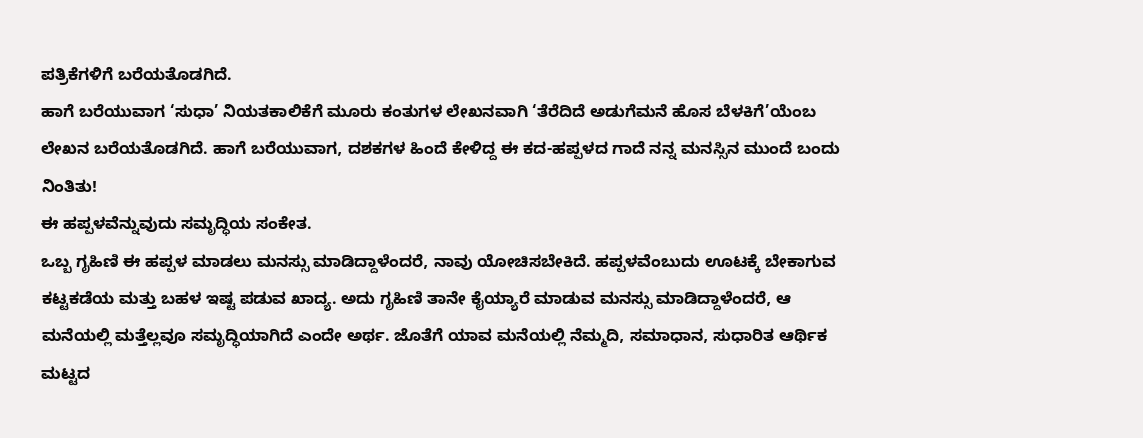ಪತ್ರಿಕೆಗಳಿಗೆ ಬರೆಯತೊಡಗಿದೆ.
ಹಾಗೆ ಬರೆಯುವಾಗ ‘ಸುಧಾ’ ನಿಯತಕಾಲಿಕೆಗೆ ಮೂರು ಕಂತುಗಳ ಲೇಖನವಾಗಿ ‘ತೆರೆದಿದೆ ಅಡುಗೆಮನೆ ಹೊಸ ಬೆಳಕಿಗೆ’ಯೆಂಬ ಲೇಖನ ಬರೆಯತೊಡಗಿದೆ. ಹಾಗೆ ಬರೆಯುವಾಗ, ದಶಕಗಳ ಹಿಂದೆ ಕೇಳಿದ್ದ ಈ ಕದ-ಹಪ್ಪಳದ ಗಾದೆ ನನ್ನ ಮನಸ್ಸಿನ ಮುಂದೆ ಬಂದು ನಿಂತಿತು!
ಈ ಹಪ್ಪಳವೆನ್ನುವುದು ಸಮೃದ್ಧಿಯ ಸಂಕೇತ.
ಒಬ್ಬ ಗೃಹಿಣಿ ಈ ಹಪ್ಪಳ ಮಾಡಲು ಮನಸ್ಸು ಮಾಡಿದ್ದಾಳೆಂದರೆ, ನಾವು ಯೋಚಿಸಬೇಕಿದೆ. ಹಪ್ಪಳವೆಂಬುದು ಊಟಕ್ಕೆ ಬೇಕಾಗುವ ಕಟ್ಟಕಡೆಯ ಮತ್ತು ಬಹಳ ಇಷ್ಟ ಪಡುವ ಖಾದ್ಯ. ಅದು ಗೃಹಿಣಿ ತಾನೇ ಕೈಯ್ಯಾರೆ ಮಾಡುವ ಮನಸ್ಸು ಮಾಡಿದ್ದಾಳೆಂದರೆ, ಆ ಮನೆಯಲ್ಲಿ ಮತ್ತೆಲ್ಲವೂ ಸಮೃದ್ಧಿಯಾಗಿದೆ ಎಂದೇ ಅರ್ಥ. ಜೊತೆಗೆ ಯಾವ ಮನೆಯಲ್ಲಿ ನೆಮ್ಮದಿ, ಸಮಾಧಾನ, ಸುಧಾರಿತ ಆರ್ಥಿಕ ಮಟ್ಟದ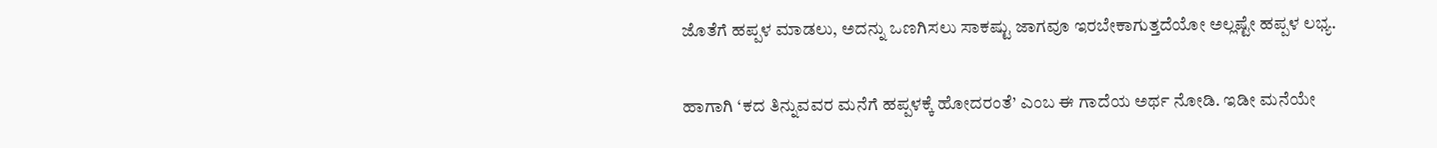ಜೊತೆಗೆ ಹಪ್ಪಳ ಮಾಡಲು, ಅದನ್ನು ಒಣಗಿಸಲು ಸಾಕಷ್ಟು ಜಾಗವೂ ಇರಬೇಕಾಗುತ್ತದೆಯೋ ಅಲ್ಲಷ್ಟೇ ಹಪ್ಪಳ ಲಭ್ಯ.

ಹಾಗಾಗಿ ‘ಕದ ತಿನ್ನುವವರ ಮನೆಗೆ ಹಪ್ಪಳಕ್ಕೆ ಹೋದರಂತೆ’ ಎಂಬ ಈ ಗಾದೆಯ ಅರ್ಥ ನೋಡಿ. ಇಡೀ ಮನೆಯೇ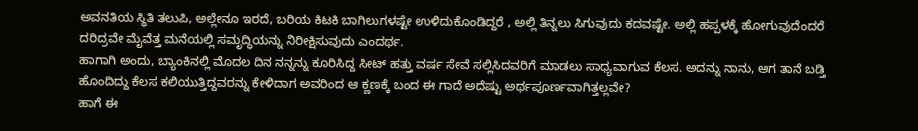ಅವನತಿಯ ಸ್ಥಿತಿ ತಲುಪಿ, ಅಲ್ಲೇನೂ ಇರದೆ, ಬರಿಯ ಕಿಟಕಿ ಬಾಗಿಲುಗಳಷ್ಟೇ ಉಳಿದುಕೊಂಡಿದ್ದರೆ , ಅಲ್ಲಿ ತಿನ್ನಲು ಸಿಗುವುದು ಕದವಷ್ಟೇ. ಅಲ್ಲಿ ಹಪ್ಪಳಕ್ಕೆ ಹೋಗುವುದೆಂದರೆ ದರಿದ್ರವೇ ಮೈವೆತ್ತ ಮನೆಯಲ್ಲಿ ಸಮೃದ್ಧಿಯನ್ನು ನಿರೀಕ್ಷಿಸುವುದು ಎಂದರ್ಥ.
ಹಾಗಾಗಿ ಅಂದು, ಬ್ಯಾಂಕಿನಲ್ಲಿ ಮೊದಲ ದಿನ ನನ್ನನ್ನು ಕೂರಿಸಿದ್ದ ಸೀಟ್ ಹತ್ತು ವರ್ಷ ಸೇವೆ ಸಲ್ಲಿಸಿದವರಿಗೆ ಮಾಡಲು ಸಾಧ್ಯವಾಗುವ ಕೆಲಸ. ಅದನ್ನು ನಾನು, ಆಗ ತಾನೆ ಬಡ್ತಿ ಹೊಂದಿದ್ದು ಕೆಲಸ ಕಲಿಯುತ್ತಿದ್ದವರನ್ನು ಕೇಳಿದಾಗ ಅವರಿಂದ ಆ ಕ್ಣಣಕ್ಕೆ ಬಂದ ಈ ಗಾದೆ ಅದೆಷ್ಟು ಅರ್ಥಪೂರ್ಣವಾಗಿತ್ತಲ್ಲವೇ?
ಹಾಗೆ ಈ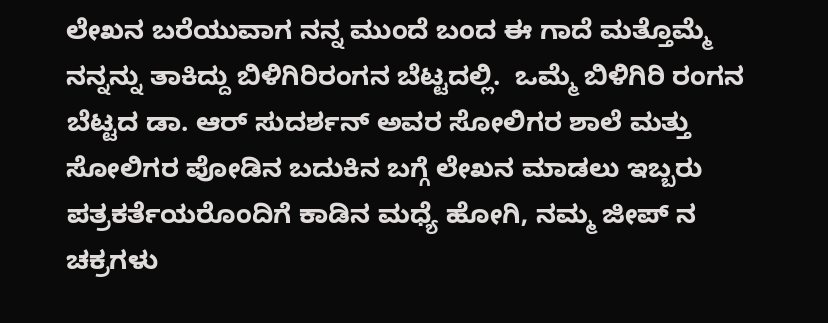ಲೇಖನ ಬರೆಯುವಾಗ ನನ್ನ ಮುಂದೆ ಬಂದ ಈ ಗಾದೆ ಮತ್ತೊಮ್ಮೆ ನನ್ನನ್ನು ತಾಕಿದ್ದು ಬಿಳಿಗಿರಿರಂಗನ ಬೆಟ್ಟದಲ್ಲಿ.  ಒಮ್ಮೆ ಬಿಳಿಗಿರಿ ರಂಗನ ಬೆಟ್ಟದ ಡಾ. ಆರ್ ಸುದರ್ಶನ್ ಅವರ ಸೋಲಿಗರ ಶಾಲೆ ಮತ್ತು ಸೋಲಿಗರ ಪೋಡಿನ ಬದುಕಿನ ಬಗ್ಗೆ ಲೇಖನ ಮಾಡಲು ಇಬ್ಬರು ಪತ್ರಕರ್ತೆಯರೊಂದಿಗೆ ಕಾಡಿನ ಮಧ್ಯೆ ಹೋಗಿ, ನಮ್ಮ ಜೀಪ್ ನ ಚಕ್ರಗಳು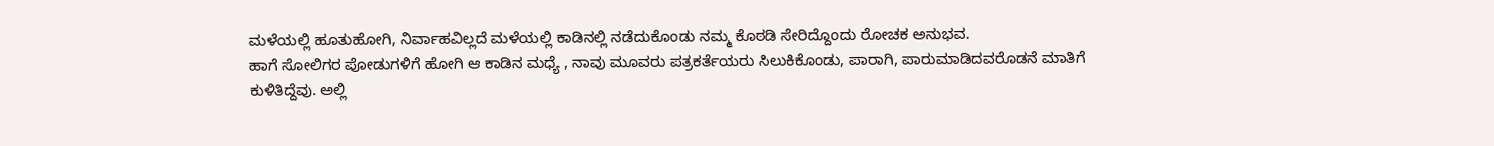ಮಳೆಯಲ್ಲಿ ಹೂತುಹೋಗಿ, ನಿರ್ವಾಹವಿಲ್ಲದೆ ಮಳೆಯಲ್ಲಿ ಕಾಡಿನಲ್ಲಿ ನಡೆದುಕೊಂಡು ನಮ್ಮ ಕೊಠಡಿ ಸೇರಿದ್ದೊಂದು ರೋಚಕ ಅನುಭವ.
ಹಾಗೆ ಸೋಲಿಗರ ಪೋಡುಗಳಿಗೆ ಹೋಗಿ ಆ ಕಾಡಿನ ಮಧ್ಯೆ , ನಾವು ಮೂವರು ಪತ್ರಕರ್ತೆಯರು ಸಿಲುಕಿಕೊಂಡು, ಪಾರಾಗಿ, ಪಾರುಮಾಡಿದವರೊಡನೆ ಮಾತಿಗೆ ಕುಳಿತಿದ್ದೆವು. ಅಲ್ಲಿ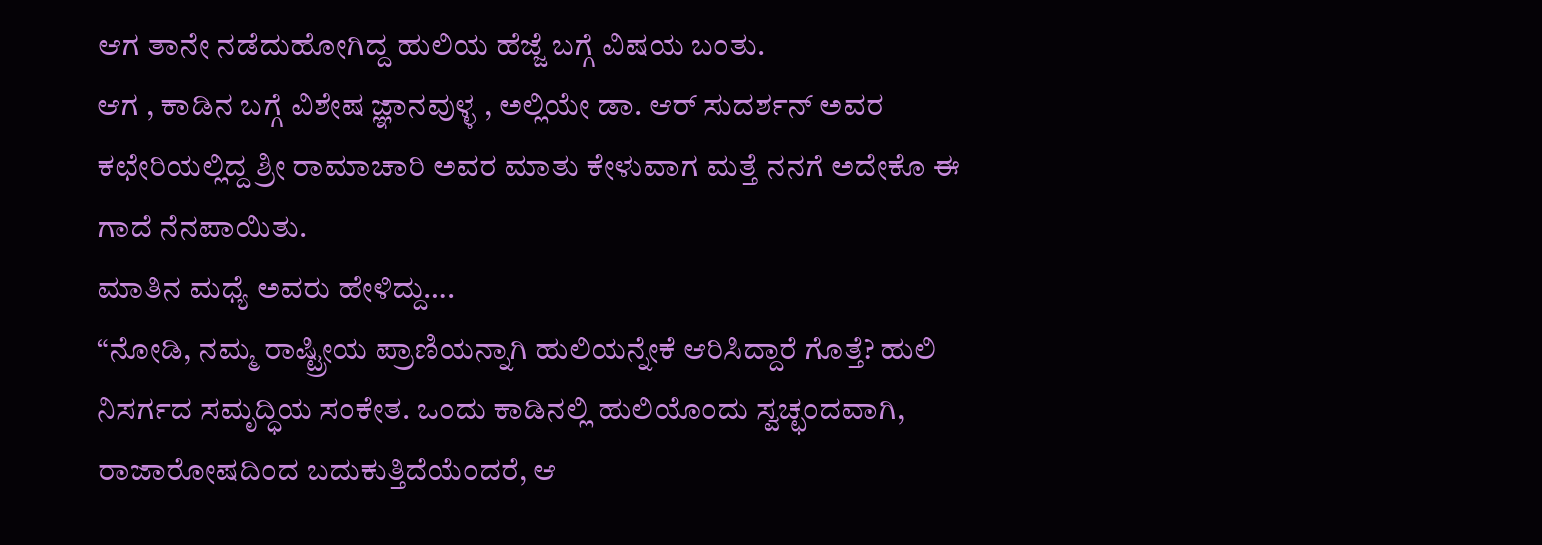ಆಗ ತಾನೇ ನಡೆದುಹೋಗಿದ್ದ ಹುಲಿಯ ಹೆಜ್ಜೆ ಬಗ್ಗೆ ವಿಷಯ ಬಂತು.
ಆಗ , ಕಾಡಿನ ಬಗ್ಗೆ ವಿಶೇಷ ಜ್ಞಾನವುಳ್ಳ , ಅಲ್ಲಿಯೇ ಡಾ. ಆರ್ ಸುದರ್ಶನ್ ಅವರ ಕಛೇರಿಯಲ್ಲಿದ್ದ ಶ್ರೀ ರಾಮಾಚಾರಿ ಅವರ ಮಾತು ಕೇಳುವಾಗ ಮತ್ತೆ ನನಗೆ ಅದೇಕೊ ಈ ಗಾದೆ ನೆನಪಾಯಿತು.
ಮಾತಿನ ಮಧ್ಯೆ ಅವರು ಹೇಳಿದ್ದು….
“ನೋಡಿ, ನಮ್ಮ ರಾಷ್ಟ್ರೀಯ ಪ್ರಾಣಿಯನ್ನಾಗಿ ಹುಲಿಯನ್ನೇಕೆ ಆರಿಸಿದ್ದಾರೆ ಗೊತ್ತೆ? ಹುಲಿ ನಿಸರ್ಗದ ಸಮೃದ್ಧಿಯ ಸಂಕೇತ. ಒಂದು ಕಾಡಿನಲ್ಲಿ ಹುಲಿಯೊಂದು ಸ್ವಚ್ಛಂದವಾಗಿ, ರಾಜಾರೋಷದಿಂದ ಬದುಕುತ್ತಿದೆಯೆಂದರೆ, ಆ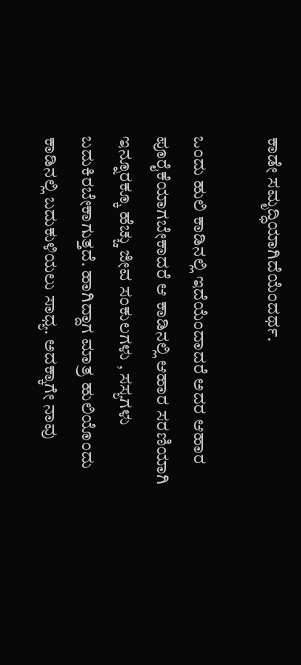ಕಾಡೇ ಸಮೃದ್ಧಿಯಾಗಿದೆಯೆಂದರ್ಥ.

ಒಂದು ಹುಲಿ ಕಾಡಿನಲ್ಲಿ ಇದೆಯೆಂದಾದರೆ ಅದರ ಆಹಾರ ಪೂರೈಕೆಯಾಗಬೇಕಾದರೆ ಆ ಕಾಡಿನಲ್ಲಿ ಆಹಾರ ಸರಣಿಯಾಗಿ ಇನ್ನೂರಕ್ಕೂ ಹೆಚ್ಚು ಜೀವ ಸಂಕುಲಗಳು , ಸಸ್ಯಗಳು ಬದುಕಿರಬೇಕಾಗುತ್ತದೆ. ಹಾಗಿದ್ದಾಗ ಮಾತ್ರ ಹುಲಿಯೊಂದು ಕಾಡಿನಲ್ಲಿ ಬದುಕುಳಿಯಲು ಸಾಧ್ಯ. ಅದಕ್ಕಾಗೇ ನಾವು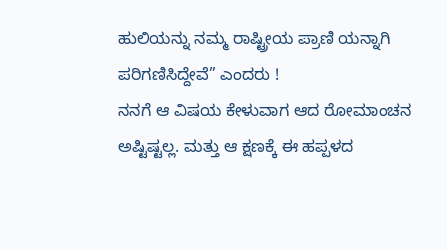ಹುಲಿಯನ್ನು ನಮ್ಮ ರಾಷ್ಟ್ರೀಯ ಪ್ರಾಣಿ ಯನ್ನಾಗಿ ಪರಿಗಣಿಸಿದ್ದೇವೆ” ಎಂದರು !
ನನಗೆ ಆ ವಿಷಯ ಕೇಳುವಾಗ ಆದ ರೋಮಾಂಚನ ಅಷ್ಟಿಷ್ಟಲ್ಲ. ಮತ್ತು ಆ ಕ್ಷಣಕ್ಕೆ ಈ ಹಪ್ಪಳದ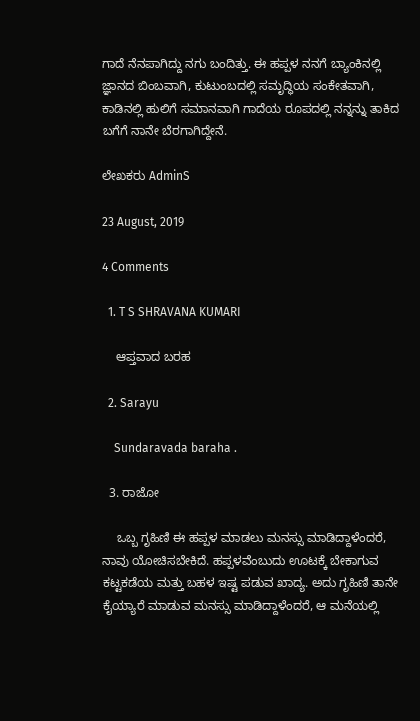ಗಾದೆ ನೆನಪಾಗಿದ್ದು ನಗು ಬಂದಿತ್ತು. ಈ ಹಪ್ಪಳ ನನಗೆ ಬ್ಯಾಂಕಿನಲ್ಲಿ ಜ್ಞಾನದ ಬಿಂಬವಾಗಿ, ಕುಟುಂಬದಲ್ಲಿ ಸಮೃದ್ಧಿಯ ಸಂಕೇತವಾಗಿ, ಕಾಡಿನಲ್ಲಿ ಹುಲಿಗೆ ಸಮಾನವಾಗಿ ಗಾದೆಯ ರೂಪದಲ್ಲಿ ನನ್ನನ್ನು ತಾಕಿದ ಬಗೆಗೆ ನಾನೇ ಬೆರಗಾಗಿದ್ದೇನೆ.

ಲೇಖಕರು AdminS

23 August, 2019

4 Comments

  1. T S SHRAVANA KUMARI

    ಆಪ್ತವಾದ ಬರಹ

  2. Sarayu

    Sundaravada baraha .

  3. ರಾಜೋ

    ಒಬ್ಬ ಗೃಹಿಣಿ ಈ ಹಪ್ಪಳ ಮಾಡಲು ಮನಸ್ಸು ಮಾಡಿದ್ದಾಳೆಂದರೆ, ನಾವು ಯೋಚಿಸಬೇಕಿದೆ. ಹಪ್ಪಳವೆಂಬುದು ಊಟಕ್ಕೆ ಬೇಕಾಗುವ ಕಟ್ಟಕಡೆಯ ಮತ್ತು ಬಹಳ ಇಷ್ಟ ಪಡುವ ಖಾದ್ಯ. ಅದು ಗೃಹಿಣಿ ತಾನೇ ಕೈಯ್ಯಾರೆ ಮಾಡುವ ಮನಸ್ಸು ಮಾಡಿದ್ದಾಳೆಂದರೆ, ಆ ಮನೆಯಲ್ಲಿ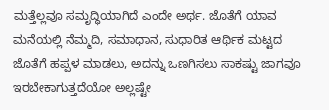ಮತ್ತೆಲ್ಲವೂ ಸಮೃದ್ಧಿಯಾಗಿದೆ ಎಂದೇ ಅರ್ಥ. ಜೊತೆಗೆ ಯಾವ ಮನೆಯಲ್ಲಿ ನೆಮ್ಮದಿ, ಸಮಾಧಾನ, ಸುಧಾರಿತ ಆರ್ಥಿಕ ಮಟ್ಟದ ಜೊತೆಗೆ ಹಪ್ಪಳ ಮಾಡಲು, ಅದನ್ನು ಒಣಗಿಸಲು ಸಾಕಷ್ಟು ಜಾಗವೂ ಇರಬೇಕಾಗುತ್ತದೆಯೋ ಅಲ್ಲಷ್ಟೇ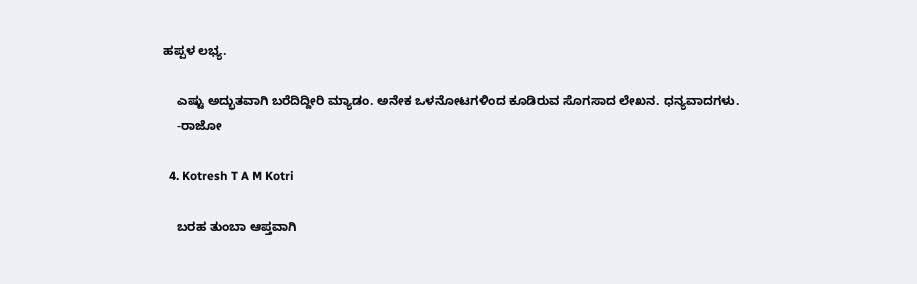ಹಪ್ಪಳ ಲಭ್ಯ.

    ಎಷ್ಟು ಅದ್ಭುತವಾಗಿ ಬರೆದಿದ್ದೀರಿ ಮ್ಯಾಡಂ. ಅನೇಕ ಒಳನೋಟಗಳಿಂದ ಕೂಡಿರುವ ಸೊಗಸಾದ ಲೇಖನ. ಧನ್ಯವಾದಗಳು.
    -ರಾಜೋ

  4. Kotresh T A M Kotri

    ಬರಹ ತುಂಬಾ ಆಪ್ತವಾಗಿ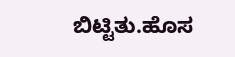ಬಿಟ್ಟಿತು.ಹೊಸ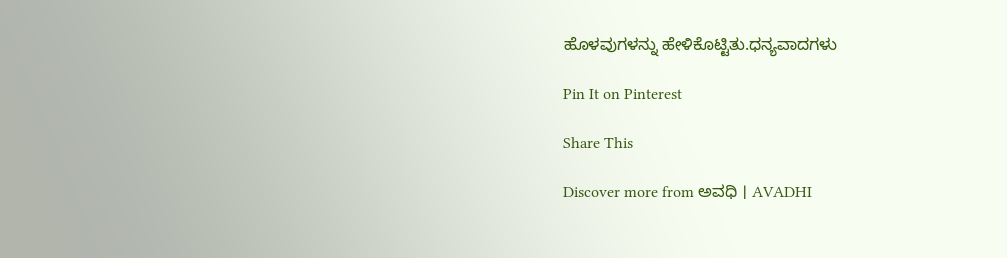ಹೊಳವುಗಳನ್ನು ಹೇಳಿಕೊಟ್ಟಿತು.ಧನ್ಯವಾದಗಳು

Pin It on Pinterest

Share This

Discover more from ಅವಧಿ । AVADHI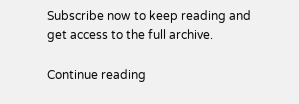Subscribe now to keep reading and get access to the full archive.

Continue reading